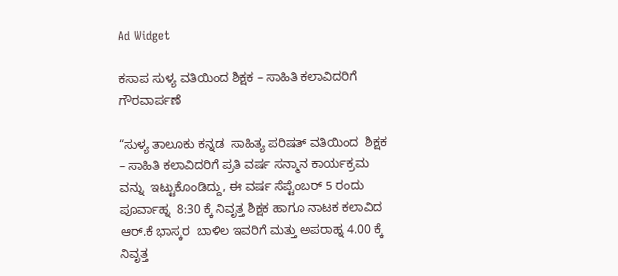Ad Widget

ಕಸಾಪ ಸುಳ್ಯ ವತಿಯಿಂದ ಶಿಕ್ಷಕ – ಸಾಹಿತಿ ಕಲಾವಿದರಿಗೆ ಗೌರವಾರ್ಪಣೆ

“ಸುಳ್ಯ ತಾಲೂಕು ಕನ್ನಡ  ಸಾಹಿತ್ಯ ಪರಿಷತ್ ವತಿಯಿಂದ  ಶಿಕ್ಷಕ – ಸಾಹಿತಿ ಕಲಾವಿದರಿಗೆ ಪ್ರತಿ ವರ್ಷ ಸನ್ಮಾನ ಕಾರ್ಯಕ್ರಮ ವನ್ನು  ಇಟ್ಟುಕೊಂಡಿದ್ದು, ಈ ವರ್ಷ ಸೆಪ್ಟೆಂಬರ್ 5 ರಂದು  ಪೂರ್ವಾಹ್ನ  8:30 ಕ್ಕೆ ನಿವೃತ್ತ ಶಿಕ್ಷಕ ಹಾಗೂ ನಾಟಕ ಕಲಾವಿದ ಆರ್.ಕೆ ಭಾಸ್ಕರ  ಬಾಳಿಲ ಇವರಿಗೆ ಮತ್ತು ಅಪರಾಹ್ನ 4.00 ಕ್ಕೆ ನಿವೃತ್ತ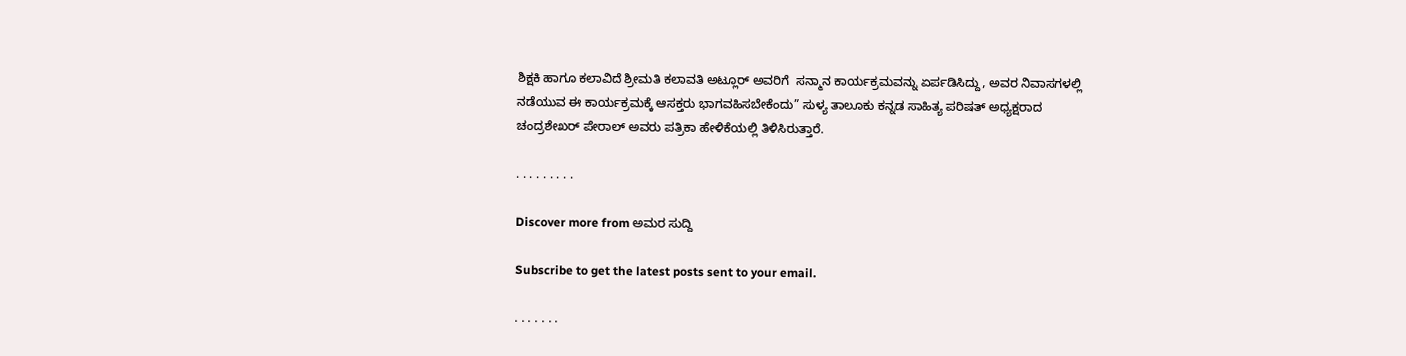ಶಿಕ್ಷಕಿ ಹಾಗೂ ಕಲಾವಿದೆ ಶ್ರೀಮತಿ ಕಲಾವತಿ ಅಟ್ಲೂರ್ ಅವರಿಗೆ  ಸನ್ಮಾನ ಕಾರ್ಯಕ್ರಮವನ್ನು ಏರ್ಪಡಿಸಿದ್ದು, ಅವರ ನಿವಾಸಗಳಲ್ಲಿ ನಡೆಯುವ ಈ ಕಾರ್ಯಕ್ರಮಕ್ಕೆ ಆಸಕ್ತರು ಭಾಗವಹಿಸಬೇಕೆಂದು” ಸುಳ್ಯ ತಾಲೂಕು ಕನ್ನಡ ಸಾಹಿತ್ಯ ಪರಿಷತ್ ಅಧ್ಯಕ್ಷರಾದ ಚಂದ್ರಶೇಖರ್ ಪೇರಾಲ್ ಅವರು ಪತ್ರಿಕಾ ಹೇಳಿಕೆಯಲ್ಲಿ ತಿಳಿಸಿರುತ್ತಾರೆ.

. . . . . . . . .

Discover more from ಅಮರ ಸುದ್ದಿ

Subscribe to get the latest posts sent to your email.

. . . . . . .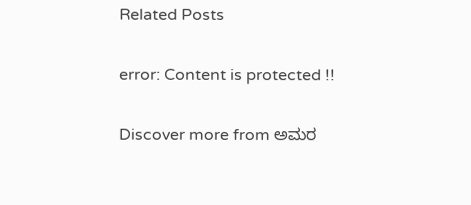Related Posts

error: Content is protected !!

Discover more from ಅಮರ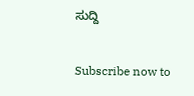ಸುದ್ದಿ

Subscribe now to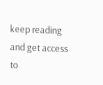keep reading and get access to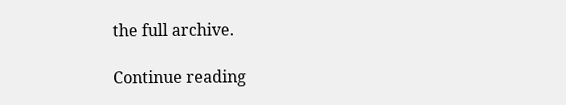the full archive.

Continue reading